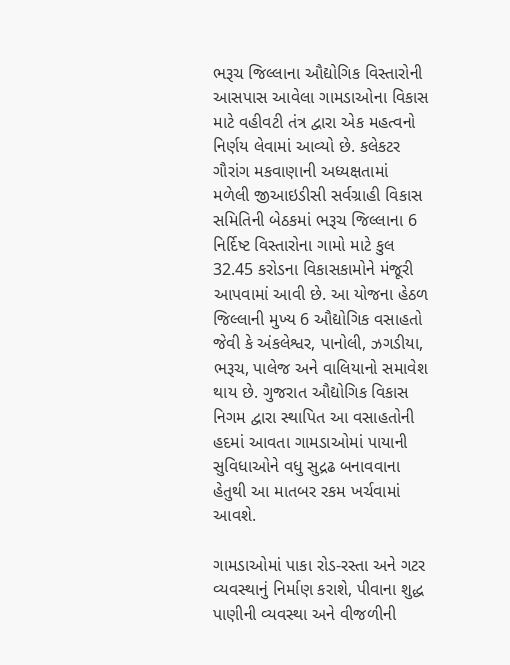ભરૂચ જિલ્લાના ઔદ્યોગિક વિસ્તારોની આસપાસ આવેલા ગામડાઓના વિકાસ માટે વહીવટી તંત્ર દ્વારા એક મહત્વનો નિર્ણય લેવામાં આવ્યો છે. કલેકટર ગૌરાંગ મકવાણાની અધ્યક્ષતામાં મળેલી જીઆઇડીસી સર્વગ્રાહી વિકાસ સમિતિની બેઠકમાં ભરૂચ જિલ્લાના 6 નિર્દિષ્ટ વિસ્તારોના ગામો માટે કુલ 32.45 કરોડના વિકાસકામોને મંજૂરી આપવામાં આવી છે. આ યોજના હેઠળ જિલ્લાની મુખ્ય 6 ઔદ્યોગિક વસાહતો જેવી કે અંકલેશ્વર, પાનોલી, ઝગડીયા, ભરૂચ, પાલેજ અને વાલિયાનો સમાવેશ થાય છે. ગુજરાત ઔદ્યોગિક વિકાસ નિગમ દ્વારા સ્થાપિત આ વસાહતોની હદમાં આવતા ગામડાઓમાં પાયાની સુવિધાઓને વધુ સુદ્રઢ બનાવવાના હેતુથી આ માતબર રકમ ખર્ચવામાં આવશે.

ગામડાઓમાં પાકા રોડ-રસ્તા અને ગટર વ્યવસ્થાનું નિર્માણ કરાશે, પીવાના શુદ્ધ પાણીની વ્યવસ્થા અને વીજળીની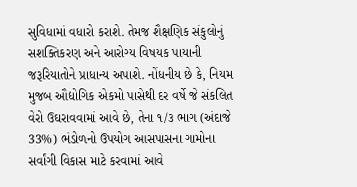સુવિધામાં વધારો કરાશે. તેમજ શૈક્ષણિક સંકુલોનું સશક્તિકરણ અને આરોગ્ય વિષયક પાયાની જરૂરિયાતોને પ્રાધાન્ય અપાશે. નોંધનીય છે કે, નિયમ મુજબ ઔદ્યોગિક એકમો પાસેથી દર વર્ષે જે સંકલિત વેરો ઉઘરાવવામાં આવે છે, તેના ૧/૩ ભાગ (અંદાજે 33%) ભંડોળનો ઉપયોગ આસપાસના ગામોના સર્વાંગી વિકાસ માટે કરવામાં આવે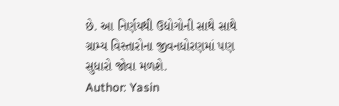છે. આ નિર્ણયથી ઉદ્યોગોની સાથે સાથે ગ્રામ્ય વિસ્તારોના જીવનધોરણમાં પણ સુધારો જોવા મળશે.
Author: Yasin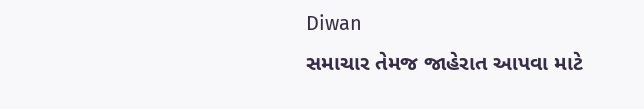Diwan
સમાચાર તેમજ જાહેરાત આપવા માટે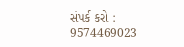સંપર્ક કરો : 9574469023